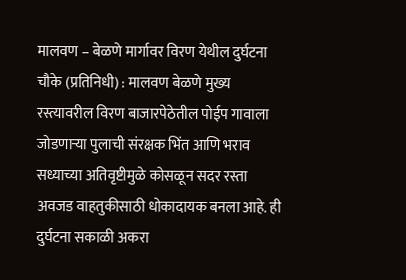मालवण – बेळणे मार्गावर विरण येथील दुर्घटना
चौके (प्रतिनिधी) : मालवण बेळणे मुख्य रस्त्यावरील विरण बाजारपेठेतील पोईप गावाला जोडणाऱ्या पुलाची संरक्षक भिंत आणि भराव सध्याच्या अतिवृष्टीमुळे कोसळून सदर रस्ता अवजड वाहतुकीसाठी धोकादायक बनला आहे. ही दुर्घटना सकाळी अकरा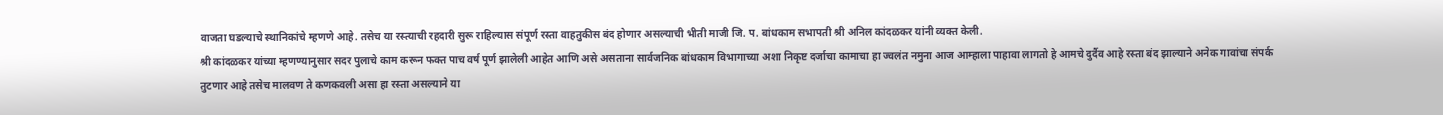वाजता घडल्याचे स्थानिकांचे म्हणणे आहे. तसेच या रस्त्याची रहदारी सुरू राहिल्यास संपूर्ण रस्ता वाहतुकीस बंद होणार असल्याची भीती माजी जि. प. बांधकाम सभापती श्री अनिल कांदळकर यांनी व्यक्त केली.
श्री कांदळकर यांच्या म्हणण्यानुसार सदर पुलाचे काम करून फक्त पाच वर्ष पूर्ण झालेली आहेत आणि असे असताना सार्वजनिक बांधकाम विभागाच्या अशा निकृष्ट दर्जाचा कामाचा हा ज्वलंत नमुना आज आम्हाला पाहावा लागतो हे आमचे दुर्दैव आहे रस्ता बंद झाल्याने अनेक गावांचा संपर्क तुटणार आहे तसेच मालवण ते कणकवली असा हा रस्ता असल्याने या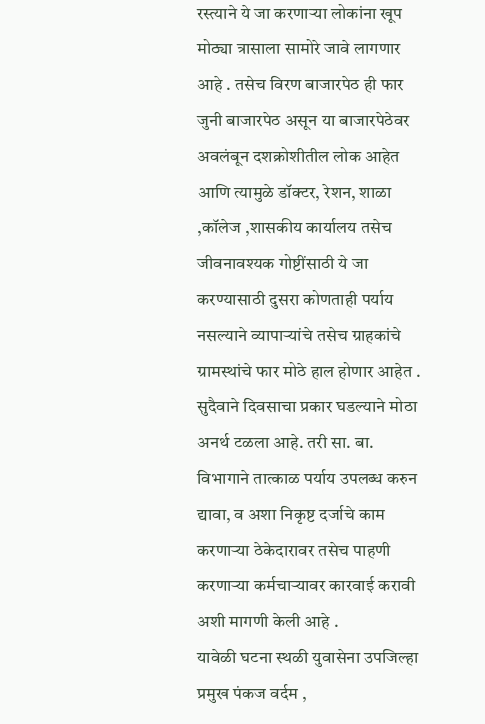रस्त्याने ये जा करणाऱ्या लोकांना खूप मोठ्या त्रासाला सामोरे जावे लागणार आहे . तसेच विरण बाजारपेठ ही फार जुनी बाजारपेठ असून या बाजारपेठेवर अवलंबून दशक्रोशीतील लोक आहेत आणि त्यामुळे डॉक्टर, रेशन, शाळा ,कॉलेज ,शासकीय कार्यालय तसेच जीवनावश्यक गोष्टींसाठी ये जा करण्यासाठी दुसरा कोणताही पर्याय नसल्याने व्यापाऱ्यांचे तसेच ग्राहकांचे ग्रामस्थांचे फार मोठे हाल होणार आहेत . सुदैवाने दिवसाचा प्रकार घडल्याने मोठा अनर्थ टळला आहे. तरी सा. बा. विभागाने तात्काळ पर्याय उपलब्ध करुन द्यावा, व अशा निकृष्ट दर्जाचे काम करणाऱ्या ठेकेदारावर तसेच पाहणी करणाऱ्या कर्मचाऱ्यावर कारवाई करावी अशी मागणी केली आहे .
यावेळी घटना स्थळी युवासेना उपजिल्हा प्रमुख पंकज वर्दम ,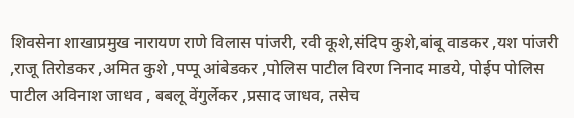शिवसेना शाखाप्रमुख नारायण राणे विलास पांजरी, रवी कूशे,संदिप कुशे,बांबू वाडकर ,यश पांजरी ,राजू तिरोडकर ,अमित कुशे ,पप्पू आंबेडकर ,पोलिस पाटील विरण निनाद माडये, पोईप पोलिस पाटील अविनाश जाधव , बबलू वेंगुर्लेकर ,प्रसाद जाधव, तसेच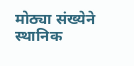मोठ्या संख्येने स्थानिक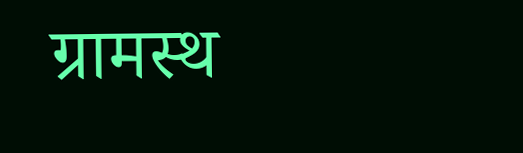ग्रामस्थ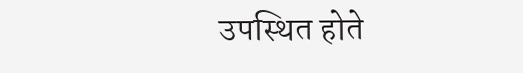उपस्थित होते